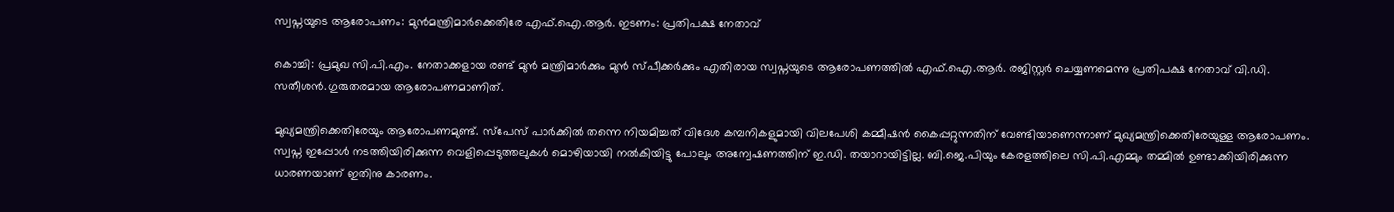സ്വപ്നയുടെ ആരോപണം: മുന്‍മന്ത്രിമാര്‍ക്കെതിരേ എഫ്.ഐ.ആര്‍. ഇടണം: പ്രതിപക്ഷ നേതാവ്

കൊച്ചി: പ്രമുഖ സി.പി.എം. നേതാക്കളായ രണ്ട് മുന്‍ മന്ത്രിമാര്‍ക്കും മുന്‍ സ്പീക്കര്‍ക്കും എതിരായ സ്വപ്നയുടെ ആരോപണത്തില്‍ എഫ്.ഐ.ആര്‍. രജിസ്റ്റര്‍ ചെയ്യണമെന്നു പ്രതിപക്ഷ നേതാവ് വി.ഡി. സതീശന്‍.ഗുരുതരമായ ആരോപണമാണിത്.

മുഖ്യമന്ത്രിക്കെതിരേയും ആരോപണമുണ്ട്. സ്പേസ് പാര്‍ക്കില്‍ തന്നെ നിയമിച്ചത് വിദേശ കമ്പനികളുമായി വിലപേശി കമ്മീഷന്‍ കൈപ്പറ്റുന്നതിന് വേണ്ടിയാണെന്നാണ് മുഖ്യമന്ത്രിക്കെതിരേയുള്ള ആരോപണം. സ്വപ്ന ഇപ്പോള്‍ നടത്തിയിരിക്കുന്ന വെളിപ്പെടുത്തലുകള്‍ മൊഴിയായി നല്‍കിയിട്ടു പോലും അന്വേഷണത്തിന് ഇ.ഡി. തയാറായിട്ടില്ല. ബി.ജെ.പിയും കേരളത്തിലെ സി.പി.എമ്മും തമ്മില്‍ ഉണ്ടാക്കിയിരിക്കുന്ന ധാരണയാണ് ഇതിനു കാരണം.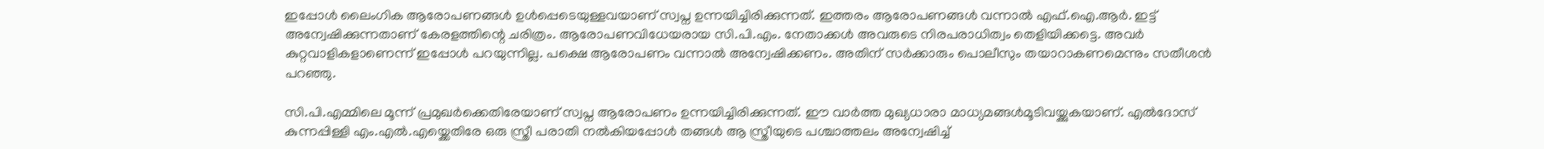ഇപ്പോള്‍ ലൈംഗിക ആരോപണങ്ങള്‍ ഉള്‍പ്പെടെയുള്ളവയാണ് സ്വപ്ന ഉന്നയിച്ചിരിക്കുന്നത്. ഇത്തരം ആരോപണങ്ങള്‍ വന്നാല്‍ എഫ്.ഐ.ആര്‍. ഇട്ട് അന്വേഷിക്കുന്നതാണ് കേരളത്തിന്റെ ചരിത്രം. ആരോപണവിധേയരായ സി.പി.എം. നേതാക്കള്‍ അവരുടെ നിരപരാധിത്വം തെളിയിക്കട്ടെ. അവര്‍ കുറ്റവാളികളാണെന്ന് ഇപ്പോള്‍ പറയുന്നില്ല. പക്ഷെ ആരോപണം വന്നാല്‍ അന്വേഷിക്കണം. അതിന് സര്‍ക്കാരും പൊലീസും തയാറാകണമെന്നും സതീശന്‍ പറഞ്ഞു.

സി.പി.എമ്മിലെ മൂന്ന് പ്രമുഖര്‍ക്കെതിരേയാണ് സ്വപ്ന ആരോപണം ഉന്നയിച്ചിരിക്കുന്നത്. ഈ വാര്‍ത്ത മുഖ്യധാരാ മാധ്യമങ്ങള്‍മൂടിവയ്ക്കുകയാണ്. എല്‍ദോസ് കുന്നപ്പിള്ളി എം.എല്‍.എയ്ക്കെതിരേ ഒരു സ്ത്രീ പരാതി നല്‍കിയപ്പോള്‍ തങ്ങള്‍ ആ സ്ത്രീയുടെ പശ്ചാത്തലം അന്വേഷിച്ച്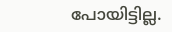പോയിട്ടില്ല.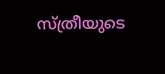സ്ത്രീയുടെ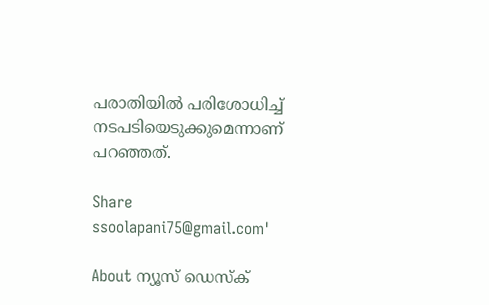പരാതിയില്‍ പരിശോധിച്ച് നടപടിയെടുക്കുമെന്നാണ് പറഞ്ഞത്.

Share
ssoolapani75@gmail.com'

About ന്യൂസ് ഡെസ്ക്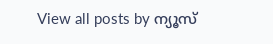View all posts by ന്യൂസ്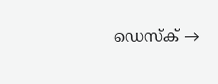ഡെസ്ക് →